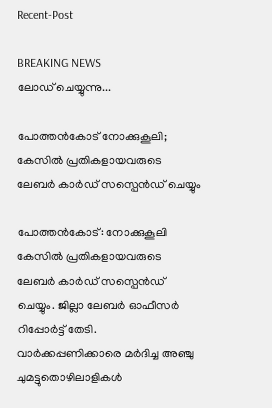Recent-Post

BREAKING NEWS
ലോഡ് ചെയ്യുന്നു...

പോത്തൻകോട് നോക്കുകൂലി; കേസില്‍ പ്രതികളായവരുടെ ലേബര്‍ കാര്‍ഡ് സസ്പെന്‍ഡ് ചെയ്യും

പോത്തൻകോട്: നോക്കുകൂലി കേസില്‍ പ്രതികളായവരുടെ ലേബര്‍ കാര്‍ഡ് സസ്പെന്‍ഡ് ചെയ്യും. ജില്ലാ ലേബര്‍ ഓഫീസര്‍ റിപ്പോര്‍ട്ട് തേടി. വാര്‍ക്കപ്പണിക്കാരെ മര്‍ദിച്ച അഞ്ചു ചുമട്ടുതൊഴിലാളികള്‍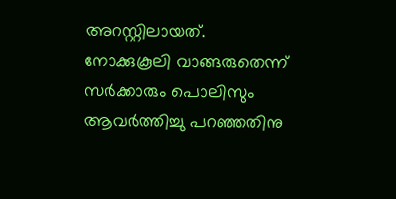അറസ്റ്റിലായത്. നോക്കുകൂലി വാങ്ങരുതെന്ന് സർക്കാരും പൊലിസും ആവർത്തിച്ചു പറഞ്ഞതിനു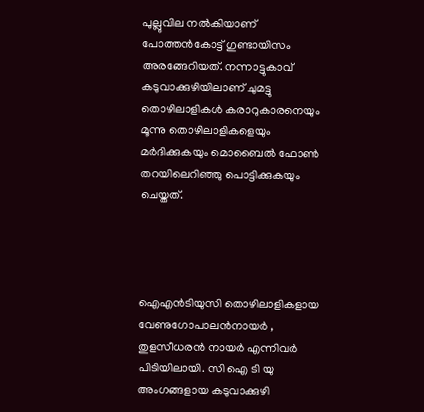പുല്ലുവില നൽകിയാണ് പോത്തന്‍കോട്ട് ഗുണ്ടായിസം അരങ്ങേറിയത്. നന്നാട്ടുകാവ് കടുവാക്കുഴിയിലാണ് ചുമട്ടു തൊഴിലാളികൾ കരാറുകാരനെയും മൂന്നു തൊഴിലാളികളെയും മർദിക്കുകയും മൊബൈൽ ഫോൺ തറയിലെറിഞ്ഞു പൊട്ടിക്കുകയും ചെയ്തത്.




ഐഎൻടിയുസി തൊഴിലാളികളായ വേണുഗോപാലൻനായർ , തുളസീധരൻ നായർ എന്നിവര്‍ പിടിയിലായി. സി ഐ ടി യു അംഗങ്ങളായ കടുവാക്കുഴി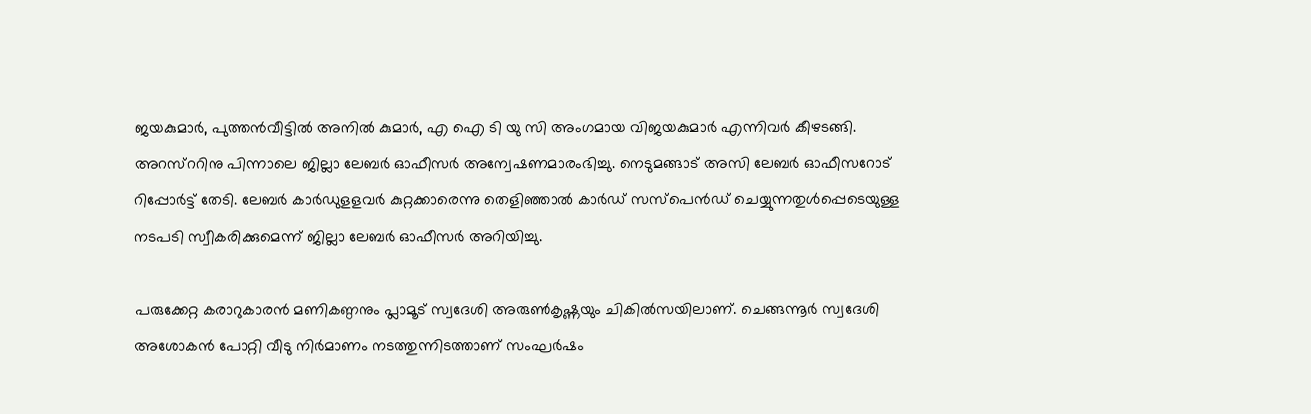ജയകുമാർ, പുത്തൻവീട്ടിൽ അനിൽ കുമാർ, എ ഐ ടി യു സി അംഗമായ വിജയകുമാർ എന്നിവര്‍ കീഴടങ്ങി. അറസ്ററിനു പിന്നാലെ ജില്ലാ ലേബര്‍ ഓഫീസര്‍ അന്വേഷണമാരംഭിച്ചു. നെടുമങ്ങാട് അസി ലേബര്‍ ഓഫീസറോട് റിപ്പോര്‍ട്ട് തേടി. ലേബര്‍ കാര്‍ഡുളളവര്‍ കുറ്റക്കാരെന്നു തെളിഞ്ഞാൽ കാര്‍ഡ് സസ്പെന്‍ഡ് ചെയ്യുന്നതുള്‍പ്പെടെയുള്ള നടപടി സ്വീകരിക്കുമെന്ന് ജില്ലാ ലേബര്‍ ഓഫീസര്‍ അറിയിച്ചു.

പരുക്കേറ്റ കരാറുകാരൻ മണികണ്ഠനും പ്ലാമൂട് സ്വദേശി അരുൺകൃഷ്ണയും ചികില്‍സയിലാണ്. ചെങ്ങന്നൂർ സ്വദേശി അശോകൻ പോറ്റി വീടു നിർമാണം നടത്തുന്നിടത്താണ് സംഘർഷം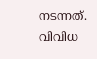നടന്നത്. വിവിധ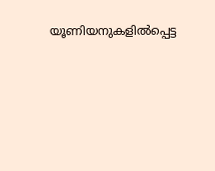യൂണിയനുകളിൽപ്പെട്ട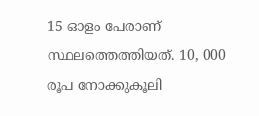15 ഓളം പേരാണ് സ്ഥലത്തെത്തിയത്. 10, 000 രൂപ നോക്കുകൂലി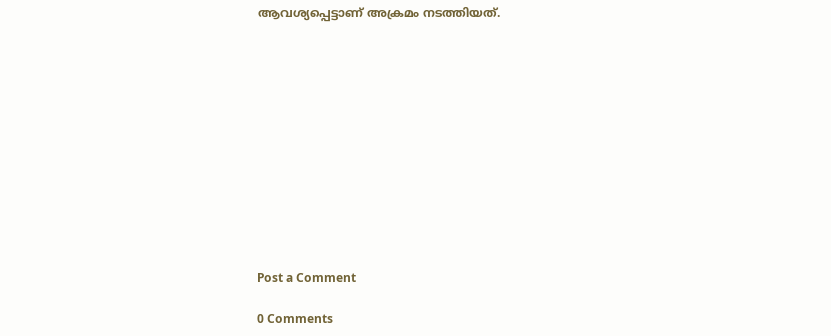ആവശ്യപ്പെട്ടാണ് അക്രമം നടത്തിയത്.












Post a Comment

0 Comments